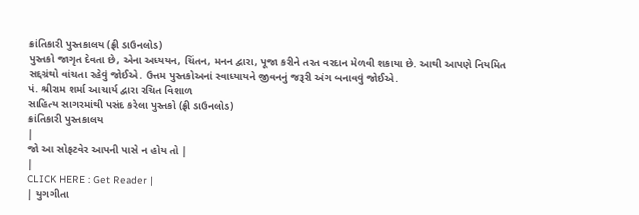ક્રાંતિકારી પુસ્તકાલય (ફ્રી ડાઉનલોડ)
પુસ્તકો જાગૃત દેવતા છે, એના અધ્યયન, ચિંતન, મનન દ્વારા, પૂજા કરીને તરત વરદાન મેળવી શકાયા છે. આથી આપણે નિયમિત સદ્દગ્રંથો વાંચતા રહેવું જોઈએ. ઉત્તમ પુસ્તકોઅનાં સ્વાધ્યાયને જીવનનું જરૂરી અંગ બનાવવું જોઈએ.
પં. શ્રીરામ શર્મા આચાર્ય દ્વારા રચિત વિશાળ
સાહિત્ય સાગરમાંથી પસંદ કરેલા પુસ્તકો (ફ્રી ડાઉનલોડ)
ક્રાંતિકારી પુસ્તકાલય
|
જો આ સોફટવેર આપની પાસે ન હોય તો |
|
CLICK HERE : Get Reader |
| યુગગીતા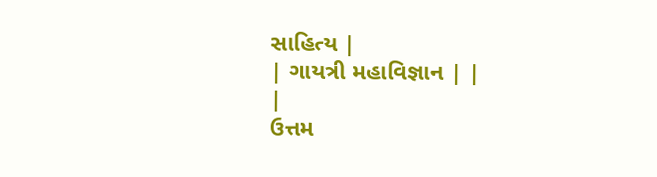સાહિત્ય |
| ગાયત્રી મહાવિજ્ઞાન | |
|
ઉત્તમ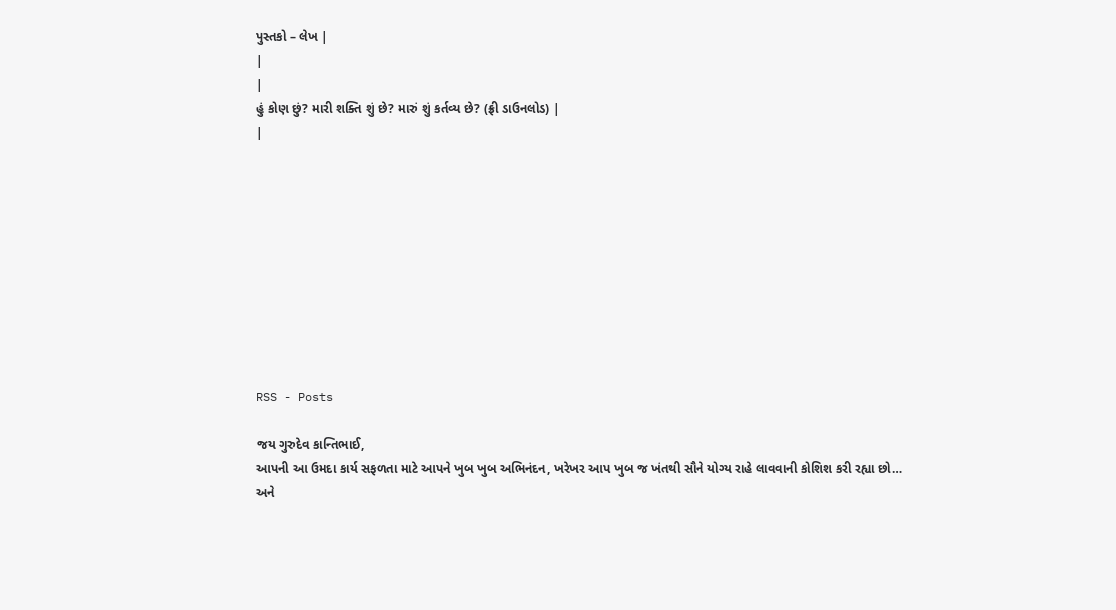પુસ્તકો – લેખ |
|
|
હું કોણ છું? મારી શક્તિ શું છે? મારું શું કર્તવ્ય છે? (ફ્રી ડાઉનલોડ) |
|










RSS - Posts

જય ગુરુદેવ કાન્તિભાઈ,
આપની આ ઉમદા કાર્ય સફળતા માટે આપને ખુબ ખુબ અભિનંદન, ખરેખર આપ ખુબ જ ખંતથી સૌને યોગ્ય રાહે લાવવાની કોશિશ કરી રહ્યા છો…
અને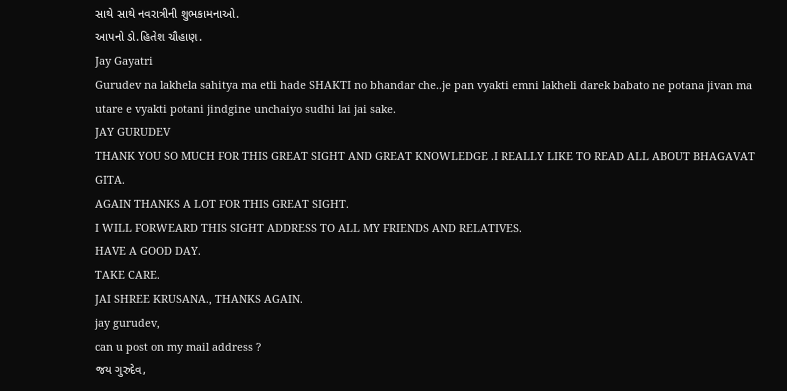સાથે સાથે નવરાત્રીની શુભકામનાઓ.
આપનો ડો.હિતેશ ચૌહાણ.
Jay Gayatri
Gurudev na lakhela sahitya ma etli hade SHAKTI no bhandar che..je pan vyakti emni lakheli darek babato ne potana jivan ma utare e vyakti potani jindgine unchaiyo sudhi lai jai sake.
JAY GURUDEV
THANK YOU SO MUCH FOR THIS GREAT SIGHT AND GREAT KNOWLEDGE .I REALLY LIKE TO READ ALL ABOUT BHAGAVAT GITA.
AGAIN THANKS A LOT FOR THIS GREAT SIGHT.
I WILL FORWEARD THIS SIGHT ADDRESS TO ALL MY FRIENDS AND RELATIVES.
HAVE A GOOD DAY.
TAKE CARE.
JAI SHREE KRUSANA., THANKS AGAIN.
jay gurudev,
can u post on my mail address ?
જય ગુરુદેવ,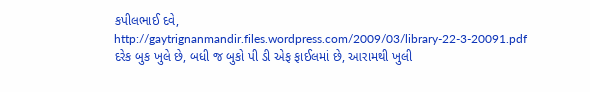કપીલભાઈ દવે,
http://gaytrignanmandir.files.wordpress.com/2009/03/library-22-3-20091.pdf
દરેક બુક ખુલે છે, બધી જ બુકો પી ડી એફ ફાઈલમાં છે, આરામથી ખુલી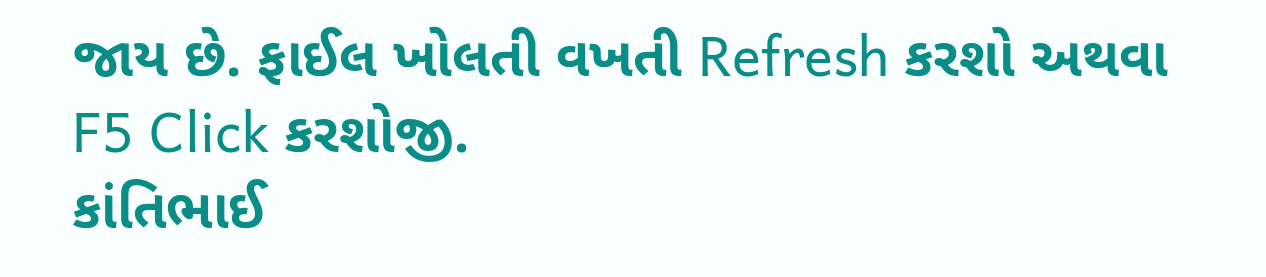જાય છે. ફાઈલ ખોલતી વખતી Refresh કરશો અથવા F5 Click કરશોજી.
કાંતિભાઈ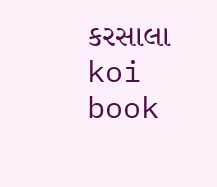કરસાલા
koi book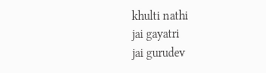khulti nathi
jai gayatri
jai gurudev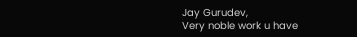Jay Gurudev,
Very noble work u have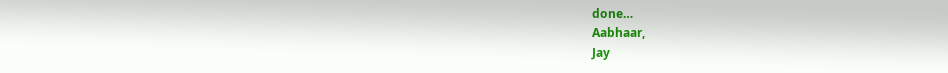done…
Aabhaar,
Jay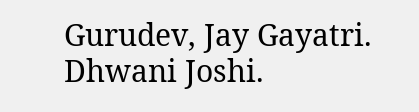Gurudev, Jay Gayatri.
Dhwani Joshi.